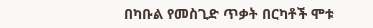በካቡል የመስጊድ ጥቃት በርካቶች ሞቱ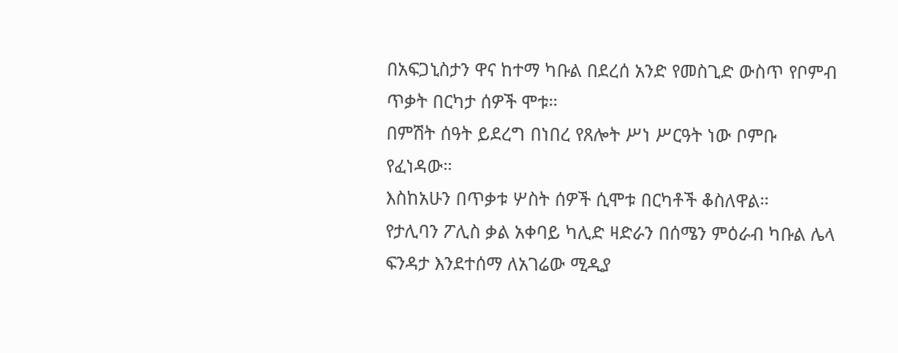በአፍጋኒስታን ዋና ከተማ ካቡል በደረሰ አንድ የመስጊድ ውስጥ የቦምብ ጥቃት በርካታ ሰዎች ሞቱ።
በምሽት ሰዓት ይደረግ በነበረ የጸሎት ሥነ ሥርዓት ነው ቦምቡ የፈነዳው።
እስከአሁን በጥቃቱ ሦስት ሰዎች ሲሞቱ በርካቶች ቆስለዋል።
የታሊባን ፖሊስ ቃል አቀባይ ካሊድ ዛድራን በሰሜን ምዕራብ ካቡል ሌላ ፍንዳታ እንደተሰማ ለአገሬው ሚዲያ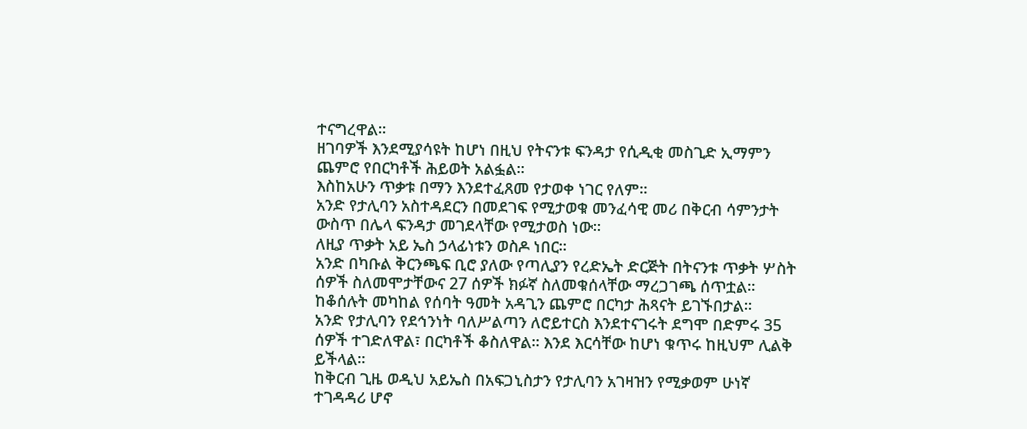ተናግረዋል።
ዘገባዎች እንደሚያሳዩት ከሆነ በዚህ የትናንቱ ፍንዳታ የሲዲቂ መስጊድ ኢማምን ጨምሮ የበርካቶች ሕይወት አልፏል።
እስከአሁን ጥቃቱ በማን እንደተፈጸመ የታወቀ ነገር የለም።
አንድ የታሊባን አስተዳደርን በመደገፍ የሚታወቁ መንፈሳዊ መሪ በቅርብ ሳምንታት ውስጥ በሌላ ፍንዳታ መገደላቸው የሚታወስ ነው።
ለዚያ ጥቃት አይ ኤስ ኃላፊነቱን ወስዶ ነበር።
አንድ በካቡል ቅርንጫፍ ቢሮ ያለው የጣሊያን የረድኤት ድርጅት በትናንቱ ጥቃት ሦስት ሰዎች ስለመሞታቸውና 27 ሰዎች ክፉኛ ስለመቁሰላቸው ማረጋገጫ ሰጥቷል።
ከቆሰሉት መካከል የሰባት ዓመት አዳጊን ጨምሮ በርካታ ሕጻናት ይገኙበታል።
አንድ የታሊባን የደኅንነት ባለሥልጣን ለሮይተርስ እንደተናገሩት ደግሞ በድምሩ 35 ሰዎች ተገድለዋል፣ በርካቶች ቆስለዋል። እንደ እርሳቸው ከሆነ ቁጥሩ ከዚህም ሊልቅ ይችላል።
ከቅርብ ጊዜ ወዲህ አይኤስ በአፍጋኒስታን የታሊባን አገዛዝን የሚቃወም ሁነኛ ተገዳዳሪ ሆኖ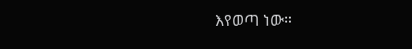እየወጣ ነው።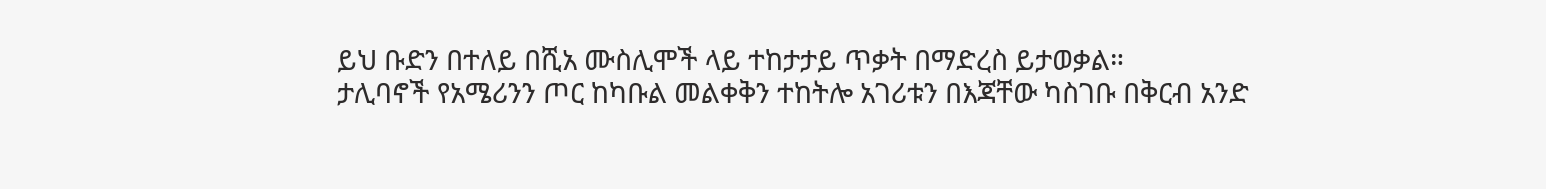ይህ ቡድን በተለይ በሺአ ሙስሊሞች ላይ ተከታታይ ጥቃት በማድረስ ይታወቃል።
ታሊባኖች የአሜሪንን ጦር ከካቡል መልቀቅን ተከትሎ አገሪቱን በእጃቸው ካስገቡ በቅርብ አንድ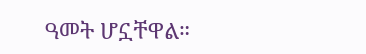ዓመት ሆኗቸዋል።